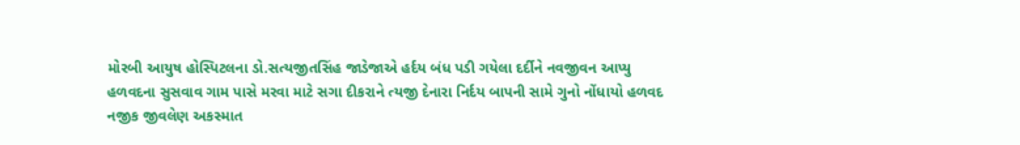મોરબી આયુષ હોસ્પિટલના ડો.સત્યજીતસિંહ જાડેજાએ હર્દય બંધ પડી ગયેલા દર્દીને નવજીવન આપ્યુ હળવદના સુસવાવ ગામ પાસે મરવા માટે સગા દીકરાને ત્યજી દેનારા નિર્દય બાપની સામે ગુનો નોંધાયો હળવદ નજીક જીવલેણ અકસ્માત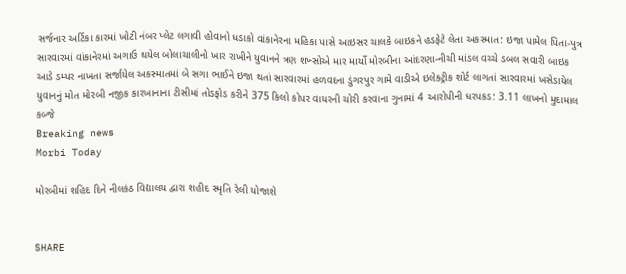સર્જનાર અર્ટિકા કારમાં ખોટી નંબર પ્લેટ લગાવી હોવાનો ધડાકો વાંકાનેરના મહિકા પાસે આઇસર ચાલકે બાઇકને હડફેટે લેતા અકસ્માત: ઇજા પામેલ પિતા-પુત્ર સારવારમાં વાંકાનેરમાં અગાઉ થયેલ બોલાચાલીનો ખાર રાખીને યુવાનને ત્રણ શખ્સોએ માર માર્યો મોરબીના આંદરણા-નીચી માંડલ વચ્ચે ડબલ સવારી બાઇક આડે ડમ્પર નાખતા સર્જાયેલ અકસ્માતમાં બે સગા ભાઈને ઇજા થતાં સારવારમાં હળવદના ડુંગરપુર ગામે વાડીએ ઇલેક્ટ્રીક શોર્ટ લાગતાં સારવારમાં ખસેડાયેલ યુવાનનું મોત મોરબી નજીક કારખાનાના ટીસીમાં તોડફોડ કરીને 375 કિલો કોપર વાયરની ચોરી કરવાના ગુનામાં 4 આરોપીની ધરપકડ: 3.11 લાખનો મુદામાલ કબ્જે
Breaking news
Morbi Today

મોરબીમાં શહિદ દિને નીલકંઠ વિદ્યાલય દ્વારા શહીદ સ્મૃતિ રેલી યોજાશે


SHARE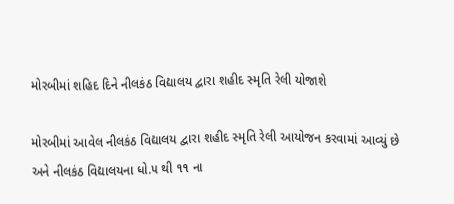મોરબીમાં શહિદ દિને નીલકંઠ વિદ્યાલય દ્વારા શહીદ સ્મૃતિ રેલી યોજાશે

મોરબીમાં આવેલ નીલકંઠ વિદ્યાલય દ્વારા શહીદ સ્મૃતિ રેલી આયોજન કરવામાં આવ્યું છે અને નીલકંઠ વિદ્યાલયના ધો.૫ થી ૧૧ ના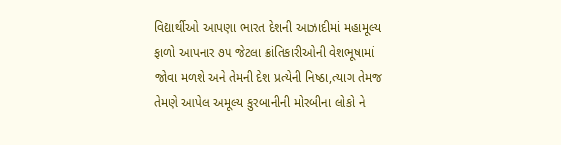વિદ્યાર્થીઓ આપણા ભારત દેશની આઝાદીમાં મહામૂલ્ય ફાળો આપનાર ૭૫ જેટલા ક્રાંતિકારીઓની વેશભૂષામાં જોવા મળશે અને તેમની દેશ પ્રત્યેની નિષ્ઠા,ત્યાગ તેમજ તેમણે આપેલ અમૂલ્ય કુરબાનીની મોરબીના લોકો ને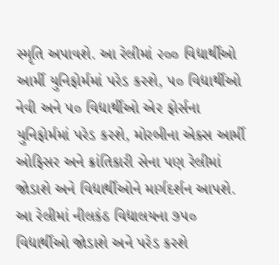સ્મૃતિ અપાવશે. આ રેલીમાં ૨૦૦ વિદ્યાર્થીઓ આર્મી યુનિફોર્મમાં પરેડ કરશે, ૫૦ વિદ્યાર્થીઓ નેવી અને ૫૦ વિદ્યાર્થીઓ એર ફોર્સના યુનિફોર્મમાં પરેડ કરશે, મોરબીના એક્સ આર્મી ઓફિસર અને ક્રાંતિકારી સેના પણ રેલીમાં જોડાશે અને વિદ્યાર્થીઓને માર્ગદર્શન આપશે. આ રેલીમાં નીલકંઠ વિદ્યાલયના ૭૫૦ વિદ્યાર્થીઓ જોડાશે અને પરેડ કરશે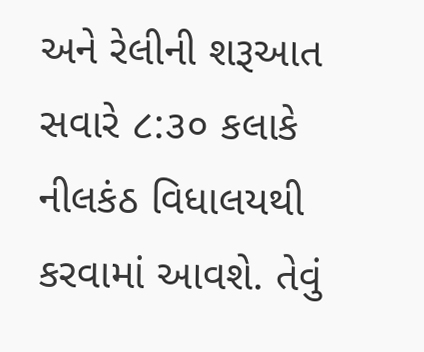અને રેલીની શરૂઆત સવારે ૮:૩૦ કલાકે નીલકંઠ વિધાલયથી કરવામાં આવશે. તેવું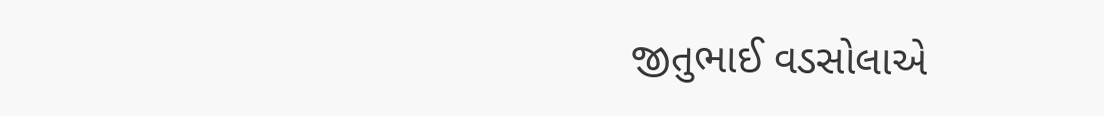જીતુભાઈ વડસોલાએ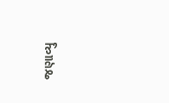જણાવ્યુ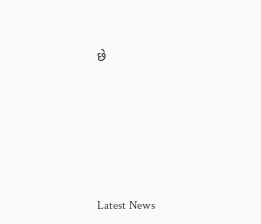છે






Latest News